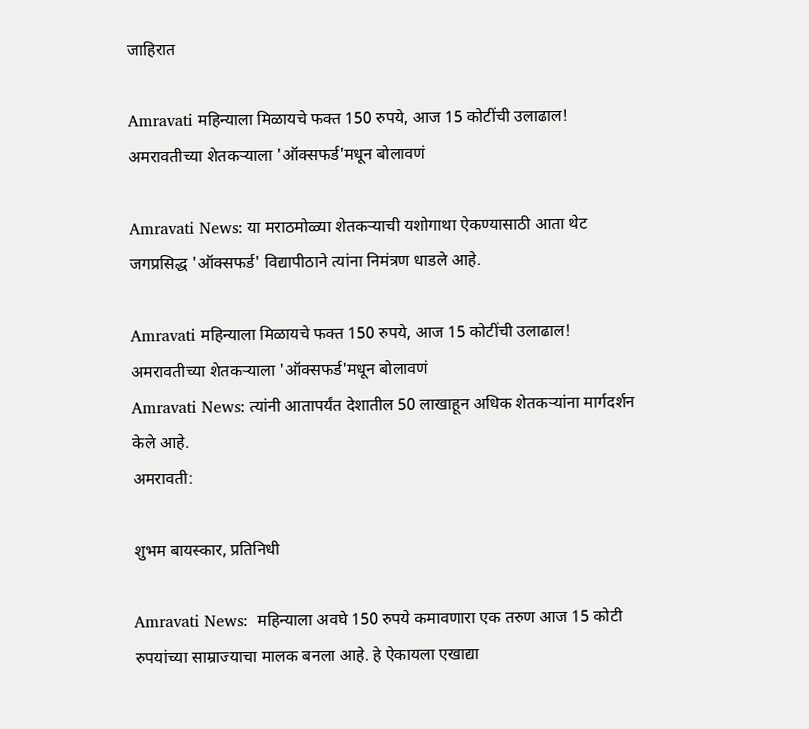जाहिरात

Amravati महिन्याला मिळायचे फक्त 150 रुपये, आज 15 कोटींची उलाढाल! अमरावतीच्या शेतकऱ्याला 'ऑक्सफर्ड'मधून बोलावणं

Amravati News: या मराठमोळ्या शेतकऱ्याची यशोगाथा ऐकण्यासाठी आता थेट जगप्रसिद्ध 'ऑक्सफर्ड' विद्यापीठाने त्यांना निमंत्रण धाडले आहे.

Amravati महिन्याला मिळायचे फक्त 150 रुपये, आज 15 कोटींची उलाढाल! अमरावतीच्या शेतकऱ्याला 'ऑक्सफर्ड'मधून बोलावणं
Amravati News: त्यांनी आतापर्यंत देशातील 50 लाखाहून अधिक शेतकऱ्यांना मार्गदर्शन केले आहे.
अमरावती:

शुभम बायस्कार, प्रतिनिधी

Amravati News:  महिन्याला अवघे 150 रुपये कमावणारा एक तरुण आज 15 कोटी रुपयांच्या साम्राज्याचा मालक बनला आहे. हे ऐकायला एखाद्या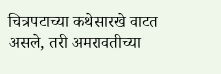चित्रपटाच्या कथेसारखे वाटत असले, तरी अमरावतीच्या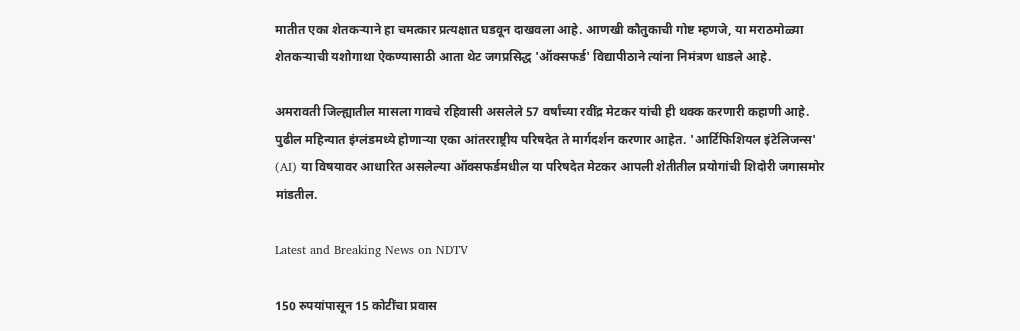मातीत एका शेतकऱ्याने हा चमत्कार प्रत्यक्षात घडवून दाखवला आहे. आणखी कौतुकाची गोष्ट म्हणजे, या मराठमोळ्या शेतकऱ्याची यशोगाथा ऐकण्यासाठी आता थेट जगप्रसिद्ध 'ऑक्सफर्ड' विद्यापीठाने त्यांना निमंत्रण धाडले आहे.

अमरावती जिल्ह्यातील मासला गावचे रहिवासी असलेले 57 वर्षांच्या रवींद्र मेटकर यांची ही थक्क करणारी कहाणी आहे. पुढील महिन्यात इंग्लंडमध्ये होणाऱ्या एका आंतरराष्ट्रीय परिषदेत ते मार्गदर्शन करणार आहेत. 'आर्टिफिशियल इंटेलिजन्स' (AI) या विषयावर आधारित असलेल्या ऑक्सफर्डमधील या परिषदेत मेटकर आपली शेतीतील प्रयोगांची शिदोरी जगासमोर मांडतील.

Latest and Breaking News on NDTV

150 रुपयांपासून 15 कोटींचा प्रवास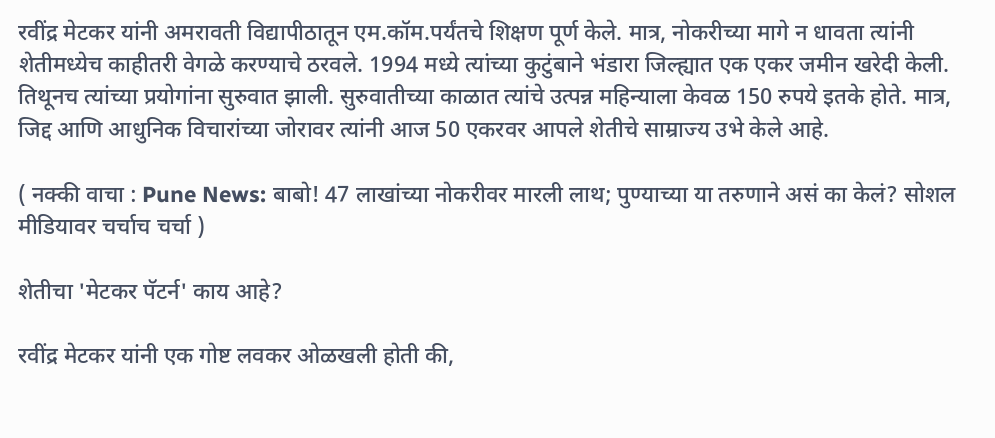रवींद्र मेटकर यांनी अमरावती विद्यापीठातून एम.कॉम.पर्यंतचे शिक्षण पूर्ण केले. मात्र, नोकरीच्या मागे न धावता त्यांनी शेतीमध्येच काहीतरी वेगळे करण्याचे ठरवले. 1994 मध्ये त्यांच्या कुटुंबाने भंडारा जिल्ह्यात एक एकर जमीन खरेदी केली. तिथूनच त्यांच्या प्रयोगांना सुरुवात झाली. सुरुवातीच्या काळात त्यांचे उत्पन्न महिन्याला केवळ 150 रुपये इतके होते. मात्र, जिद्द आणि आधुनिक विचारांच्या जोरावर त्यांनी आज 50 एकरवर आपले शेतीचे साम्राज्य उभे केले आहे.

( नक्की वाचा : Pune News: बाबो! 47 लाखांच्या नोकरीवर मारली लाथ; पुण्याच्या या तरुणाने असं का केलं? सोशल मीडियावर चर्चाच चर्चा )

शेतीचा 'मेटकर पॅटर्न' काय आहे?

रवींद्र मेटकर यांनी एक गोष्ट लवकर ओळखली होती की,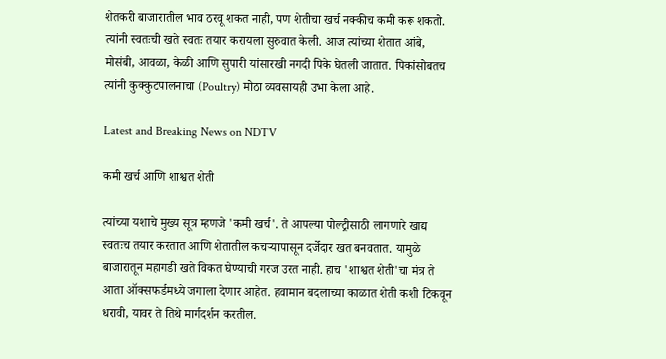शेतकरी बाजारातील भाव ठरवू शकत नाही, पण शेतीचा खर्च नक्कीच कमी करू शकतो. त्यांनी स्वतःची खते स्वतः तयार करायला सुरुवात केली. आज त्यांच्या शेतात आंबे, मोसंबी, आवळा, केळी आणि सुपारी यांसारखी नगदी पिके घेतली जातात. पिकांसोबतच त्यांनी कुक्कुटपालनाचा (Poultry) मोठा व्यवसायही उभा केला आहे.

Latest and Breaking News on NDTV

कमी खर्च आणि शाश्वत शेती

त्यांच्या यशाचे मुख्य सूत्र म्हणजे 'कमी खर्च'. ते आपल्या पोल्ट्रीसाठी लागणारे खाद्य स्वतःच तयार करतात आणि शेतातील कचऱ्यापासून दर्जेदार खत बनवतात. यामुळे बाजारातून महागडी खते विकत घेण्याची गरज उरत नाही. हाच 'शाश्वत शेती'चा मंत्र ते आता ऑक्सफर्डमध्ये जगाला देणार आहेत. हवामान बदलाच्या काळात शेती कशी टिकवून धरावी, यावर ते तिथे मार्गदर्शन करतील.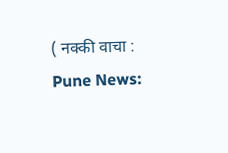( नक्की वाचा : Pune News: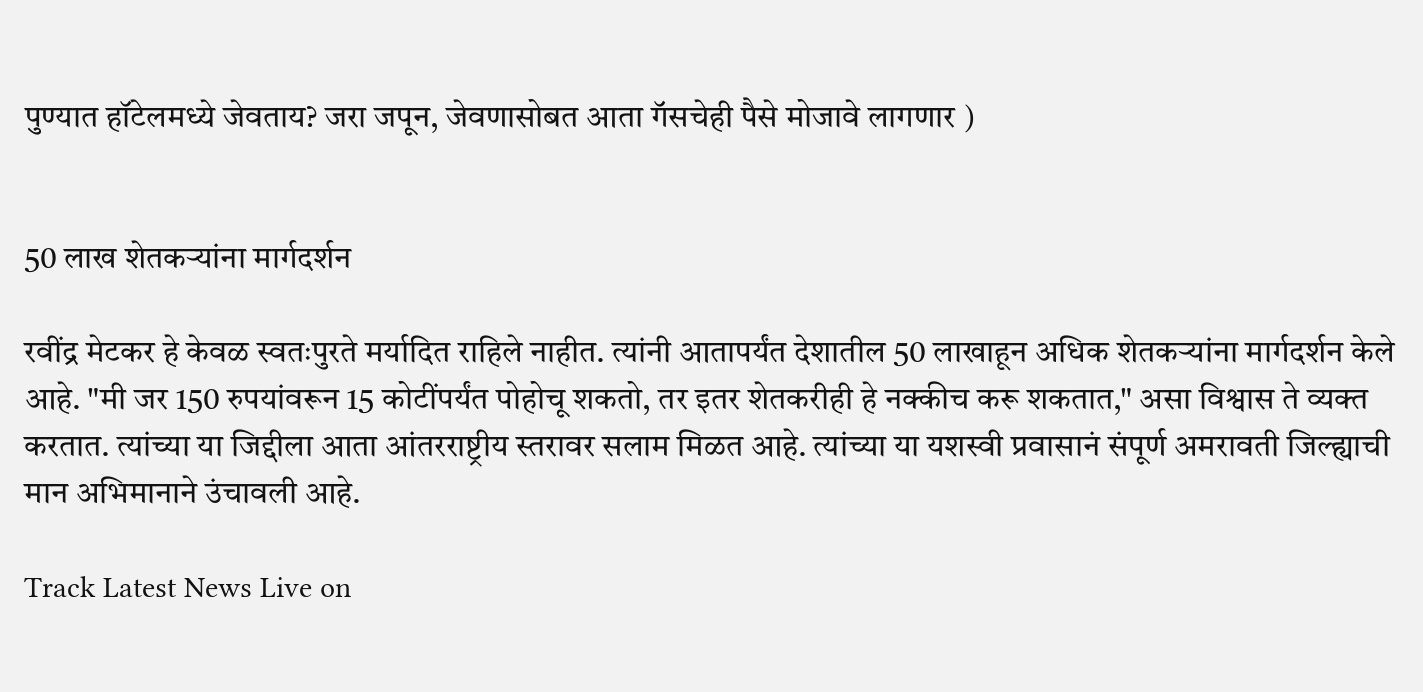पुण्यात हॉटेलमध्ये जेवताय? जरा जपून, जेवणासोबत आता गॅसचेही पैसे मोजावे लागणार )


50 लाख शेतकऱ्यांना मार्गदर्शन

रवींद्र मेटकर हे केवळ स्वतःपुरते मर्यादित राहिले नाहीत. त्यांनी आतापर्यंत देशातील 50 लाखाहून अधिक शेतकऱ्यांना मार्गदर्शन केले आहे. "मी जर 150 रुपयांवरून 15 कोटींपर्यंत पोहोचू शकतो, तर इतर शेतकरीही हे नक्कीच करू शकतात," असा विश्वास ते व्यक्त करतात. त्यांच्या या जिद्दीला आता आंतरराष्ट्रीय स्तरावर सलाम मिळत आहे. त्यांच्या या यशस्वी प्रवासानं संपूर्ण अमरावती जिल्ह्याची मान अभिमानाने उंचावली आहे.

Track Latest News Live on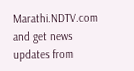Marathi.NDTV.com and get news updates from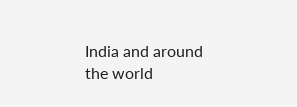India and around the world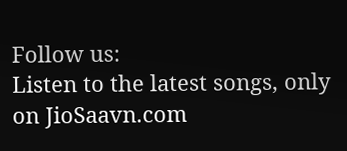Follow us:
Listen to the latest songs, only on JioSaavn.com